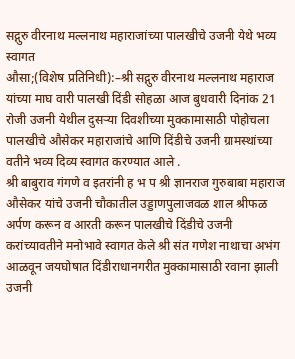सद्गुरु वीरनाथ मल्लनाथ महाराजांच्या पालखीचे उजनी येथे भव्य स्वागत
औसा;(विशेष प्रतिनिधी):–श्री सद्गुरु वीरनाथ मल्लनाथ महाराज यांच्या माघ वारी पालखी दिंडी सोहळा आज बुधवारी दिनांक 21 रोजी उजनी येथील दुसऱ्या दिवशीच्या मुक्कामासाठी पोहोचला पालखीचे औसेकर महाराजांचे आणि दिंडीचे उजनी ग्रामस्थांच्या वतीने भव्य दिव्य स्वागत करण्यात आले .
श्री बाबुराव गंगणे व इतरांनी ह भ प श्री ज्ञानराज गुरुबाबा महाराज औसेकर यांचे उजनी चौकातील उड्डाणपुलाजवळ शाल श्रीफळ अर्पण करून व आरती करून पालखीचे दिंडीचे उजनी करांच्यावतीने मनोभावे स्वागत केले श्री संत गणेश नाथाचा अभंग आळवून जयघोषात दिंडीराधानगरीत मुक्कामासाठी रवाना झाली उजनी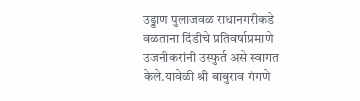उड्डाण पुलाजवळ राधानगरीकडे वळताना दिंडीचे प्रतिवर्षाप्रमाणे उजनीकरांनी उस्फुर्त असे स्वागत केले.यावेळी श्री बाबुराव गंगणे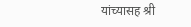यांच्यासह श्री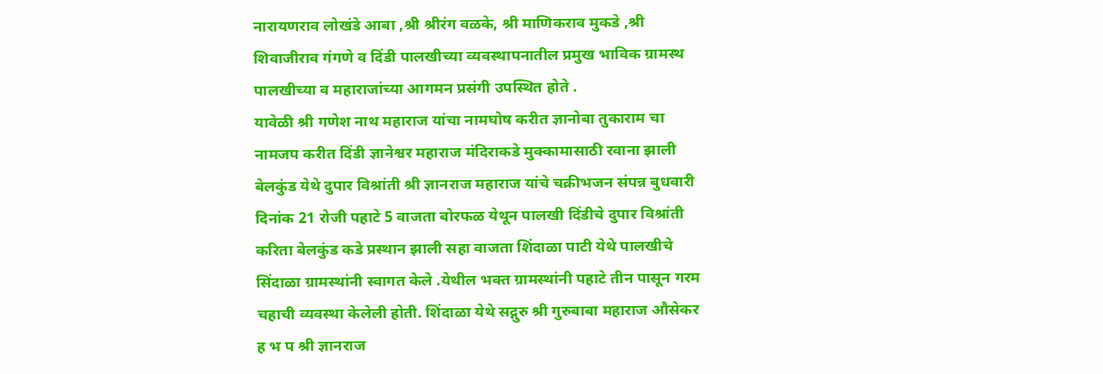नारायणराव लोखंडे आबा ,श्री श्रीरंग वळके, श्री माणिकराव मुकडे ,श्री शिवाजीराव गंगणे व दिंडी पालखीच्या व्यवस्थापनातील प्रमुख भाविक ग्रामस्थ पालखीच्या व महाराजांच्या आगमन प्रसंगी उपस्थित होते .
यावेळी श्री गणेश नाथ महाराज यांचा नामघोष करीत ज्ञानोबा तुकाराम चा नामजप करीत दिंडी ज्ञानेश्वर महाराज मंदिराकडे मुक्कामासाठी रवाना झाली बेलकुंड येथे दुपार विश्रांती श्री ज्ञानराज महाराज यांचे चक्रीभजन संपन्न बुधवारी दिनांक 21 रोजी पहाटे 5 वाजता बोरफळ येथून पालखी दिंडीचे दुपार विश्रांती करिता बेलकुंड कडे प्रस्थान झाली सहा वाजता शिंदाळा पाटी येथे पालखीचे सिंदाळा ग्रामस्थांनी स्वागत केले .येथील भक्त ग्रामस्थांनी पहाटे तीन पासून गरम चहाची व्यवस्था केलेली होती. शिंदाळा येथे सद्गुरु श्री गुरुबाबा महाराज औसेकर ह भ प श्री ज्ञानराज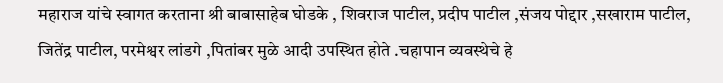महाराज यांचे स्वागत करताना श्री बाबासाहेब घोडके , शिवराज पाटील, प्रदीप पाटील ,संजय पोद्दार ,सखाराम पाटील, जितेंद्र पाटील, परमेश्वर लांडगे ,पितांबर मुळे आदी उपस्थित होते .चहापान व्यवस्थेचे हे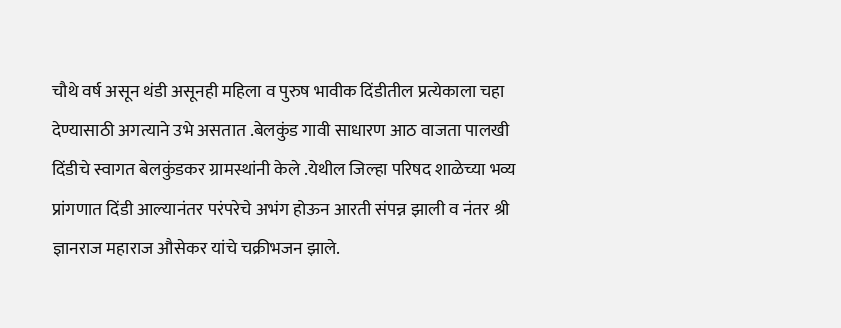चौथे वर्ष असून थंडी असूनही महिला व पुरुष भावीक दिंडीतील प्रत्येकाला चहा देण्यासाठी अगत्याने उभे असतात .बेलकुंड गावी साधारण आठ वाजता पालखी दिंडीचे स्वागत बेलकुंडकर ग्रामस्थांनी केले .येथील जिल्हा परिषद शाळेच्या भव्य प्रांगणात दिंडी आल्यानंतर परंपरेचे अभंग होऊन आरती संपन्न झाली व नंतर श्री ज्ञानराज महाराज औसेकर यांचे चक्रीभजन झाले.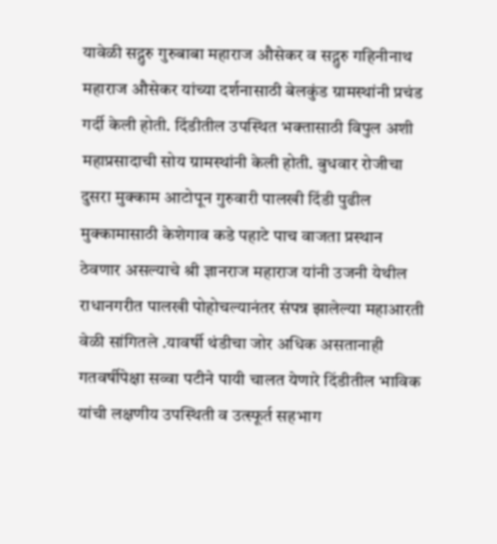यावेळी सद्गुरु गुरुबाबा महाराज औसेकर व सद्गुरु गहिनीनाथ महाराज औसेकर यांच्या दर्शनासाठी बेलकुंड ग्रामस्थांनी प्रचंड गर्दी केली होती. दिंडीतील उपस्थित भक्तासाठी विपुल अशी महाप्रसादाची सोय ग्रामस्थांनी केली होती. बुधवार रोजीचा दुसरा मुक्काम आटोपून गुरुवारी पालखी दिंडी पुढील मुक्कामासाठी केशेगाव कडे पहाटे पाच वाजता प्रस्थान ठेवणार असल्याचे श्री ज्ञानराज महाराज यांनी उजनी येथील राधानगरीत पालखी पोहोचल्यानंतर संपन्न झालेल्या महाआरती वेळी सांगितले .यावर्षी थंडीचा जोर अधिक असतानाही गतवर्षीपेक्षा सव्वा पटीने पायी चालत येणारे दिंडीतील भाविक यांची लक्षणीय उपस्थिती व उत्स्फूर्त सहभाग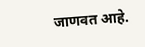जाणवत आहे.